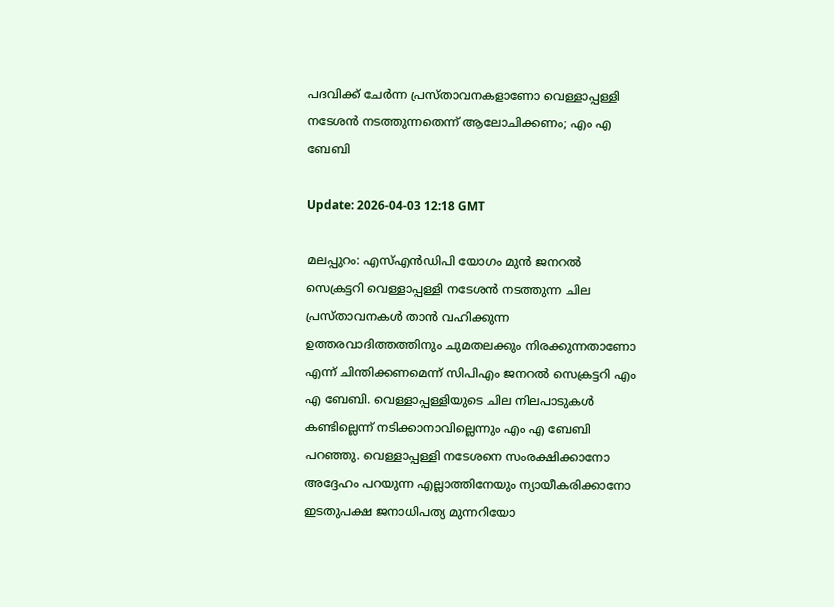പദവിക്ക് ചേര്‍ന്ന പ്രസ്താവനകളാണോ വെള്ളാപ്പള്ളി നടേശന്‍ നടത്തുന്നതെന്ന് ആലോചിക്കണം; എം എ ബേബി

Update: 2026-04-03 12:18 GMT

മലപ്പുറം: എസ്എന്‍ഡിപി യോഗം മുന്‍ ജനറല്‍ സെക്രട്ടറി വെള്ളാപ്പള്ളി നടേശന്‍ നടത്തുന്ന ചില പ്രസ്താവനകള്‍ താന്‍ വഹിക്കുന്ന ഉത്തരവാദിത്തത്തിനും ചുമതലക്കും നിരക്കുന്നതാണോ എന്ന് ചിന്തിക്കണമെന്ന് സിപിഎം ജനറല്‍ സെക്രട്ടറി എം എ ബേബി. വെള്ളാപ്പള്ളിയുടെ ചില നിലപാടുകള്‍ കണ്ടില്ലെന്ന് നടിക്കാനാവില്ലെന്നും എം എ ബേബി പറഞ്ഞു. വെള്ളാപ്പള്ളി നടേശനെ സംരക്ഷിക്കാനോ അദ്ദേഹം പറയുന്ന എല്ലാത്തിനേയും ന്യായീകരിക്കാനോ ഇടതുപക്ഷ ജനാധിപത്യ മുന്നറിയോ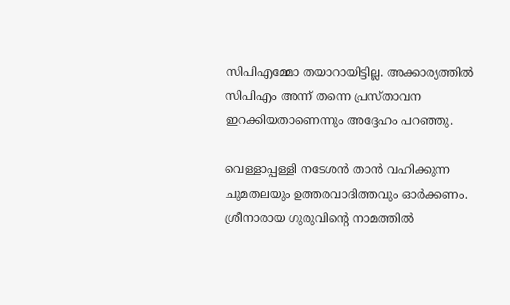സിപിഎമ്മോ തയാറായിട്ടില്ല. അക്കാര്യത്തില്‍ സിപിഎം അന്ന് തന്നെ പ്രസ്താവന ഇറക്കിയതാണെന്നും അദ്ദേഹം പറഞ്ഞു.

വെള്ളാപ്പള്ളി നടേശന്‍ താന്‍ വഹിക്കുന്ന ചുമതലയും ഉത്തരവാദിത്തവും ഓര്‍ക്കണം. ശ്രീനാരായ ഗുരുവിന്റെ നാമത്തില്‍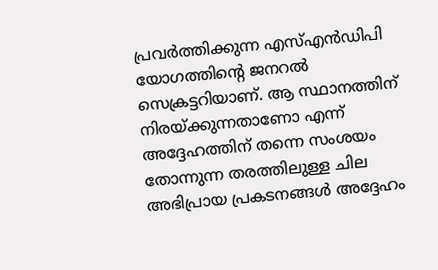പ്രവര്‍ത്തിക്കുന്ന എസ്എന്‍ഡിപി യോഗത്തിന്റെ ജനറല്‍ സെക്രട്ടറിയാണ്. ആ സ്ഥാനത്തിന് നിരയ്ക്കുന്നതാണോ എന്ന് അദ്ദേഹത്തിന് തന്നെ സംശയം തോന്നുന്ന തരത്തിലുള്ള ചില അഭിപ്രായ പ്രകടനങ്ങള്‍ അദ്ദേഹം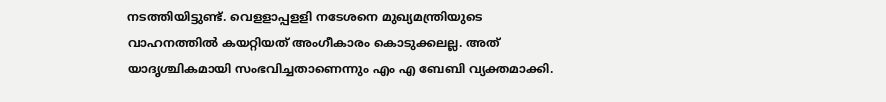നടത്തിയിട്ടുണ്ട്. വെളളാപ്പളളി നടേശനെ മുഖ്യമന്ത്രിയുടെ വാഹനത്തില്‍ കയറ്റിയത് അംഗീകാരം കൊടുക്കലല്ല. അത് യാദൃശ്ചികമായി സംഭവിച്ചതാണെന്നും എം എ ബേബി വ്യക്തമാക്കി.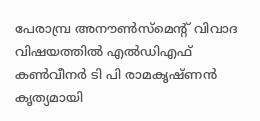പേരാമ്പ്ര അനൗണ്‍സ്മെന്റ് വിവാദ വിഷയത്തില്‍ എല്‍ഡിഎഫ് കണ്‍വീനര്‍ ടി പി രാമകൃഷ്ണന്‍ കൃത്യമായി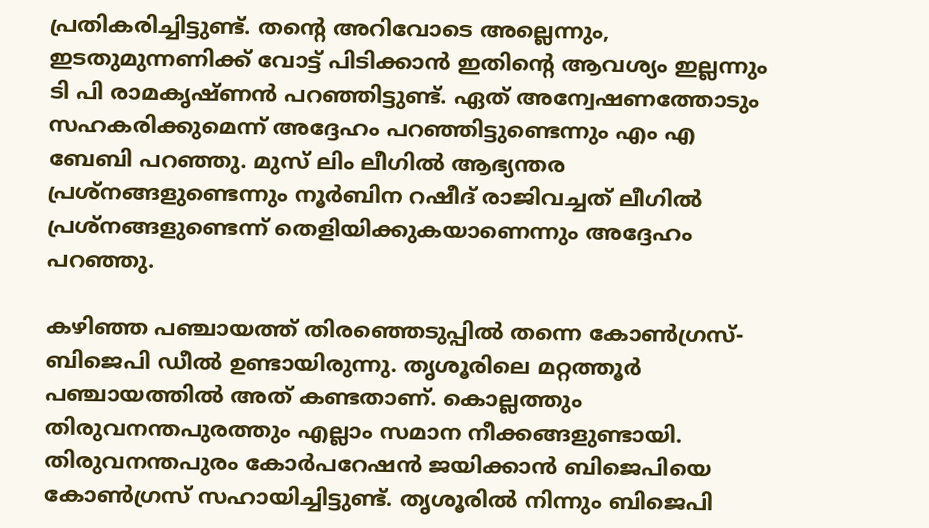പ്രതികരിച്ചിട്ടുണ്ട്. തന്റെ അറിവോടെ അല്ലെന്നും, ഇടതുമുന്നണിക്ക് വോട്ട് പിടിക്കാന്‍ ഇതിന്റെ ആവശ്യം ഇല്ലന്നും ടി പി രാമകൃഷ്ണന്‍ പറഞ്ഞിട്ടുണ്ട്. ഏത് അന്വേഷണത്തോടും സഹകരിക്കുമെന്ന് അദ്ദേഹം പറഞ്ഞിട്ടുണ്ടെന്നും എം എ ബേബി പറഞ്ഞു. മുസ് ലിം ലീഗില്‍ ആഭ്യന്തര പ്രശ്നങ്ങളുണ്ടെന്നും നൂര്‍ബിന റഷീദ് രാജിവച്ചത് ലീഗില്‍ പ്രശ്നങ്ങളുണ്ടെന്ന് തെളിയിക്കുകയാണെന്നും അദ്ദേഹം പറഞ്ഞു.

കഴിഞ്ഞ പഞ്ചായത്ത് തിരഞ്ഞെടുപ്പില്‍ തന്നെ കോണ്‍ഗ്രസ്-ബിജെപി ഡീല്‍ ഉണ്ടായിരുന്നു. തൃശൂരിലെ മറ്റത്തൂര്‍ പഞ്ചായത്തില്‍ അത് കണ്ടതാണ്. കൊല്ലത്തും തിരുവനന്തപുരത്തും എല്ലാം സമാന നീക്കങ്ങളുണ്ടായി. തിരുവനന്തപുരം കോര്‍പറേഷന്‍ ജയിക്കാന്‍ ബിജെപിയെ കോണ്‍ഗ്രസ് സഹായിച്ചിട്ടുണ്ട്. തൃശൂരില്‍ നിന്നും ബിജെപി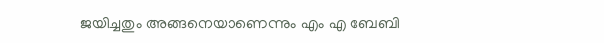ജയിച്ചതും അങ്ങനെയാണെന്നും എം എ ബേബി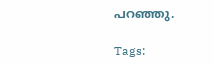പറഞ്ഞു.

Tags: